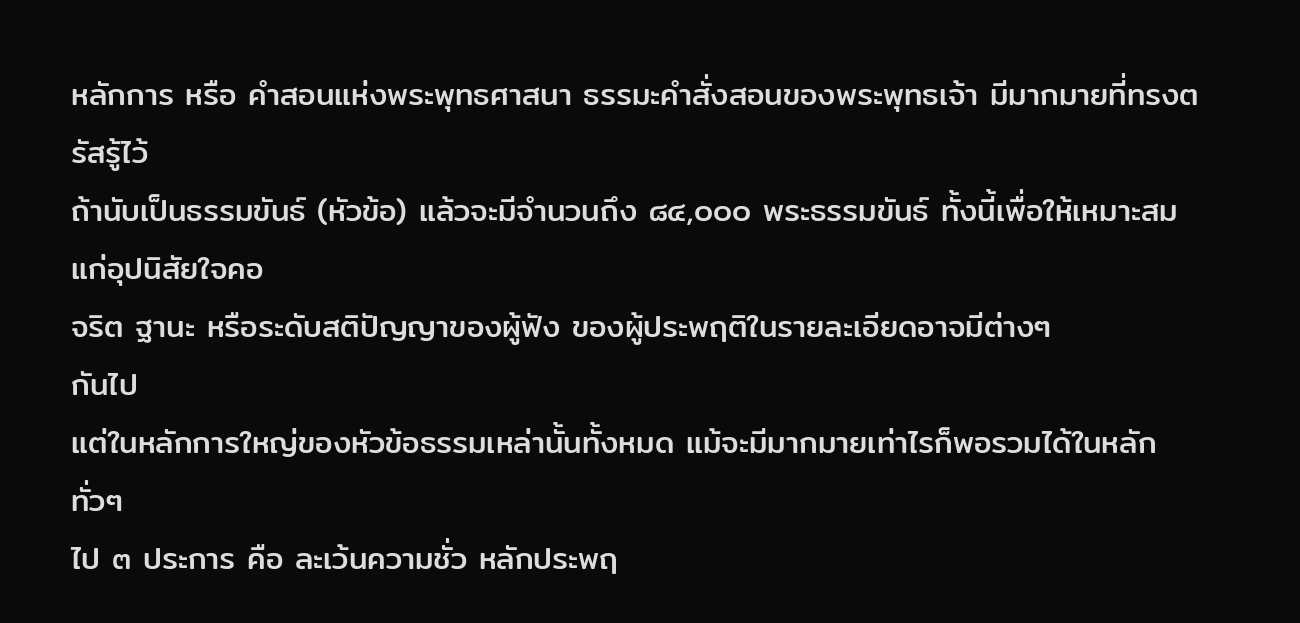หลักการ หรือ คำสอนแห่งพระพุทธศาสนา ธรรมะคำสั่งสอนของพระพุทธเจ้า มีมากมายที่ทรงตรัสรู้ไว้
ถ้านับเป็นธรรมขันธ์ (หัวข้อ) แล้วจะมีจำนวนถึง ๘๔,๐๐๐ พระธรรมขันธ์ ทั้งนี้เพื่อให้เหมาะสมแก่อุปนิสัยใจคอ
จริต ฐานะ หรือระดับสติปัญญาของผู้ฟัง ของผู้ประพฤติในรายละเอียดอาจมีต่างๆ
กันไป
แต่ในหลักการใหญ่ของหัวข้อธรรมเหล่านั้นทั้งหมด แม้จะมีมากมายเท่าไรก็พอรวมได้ในหลักทั่วๆ
ไป ๓ ประการ คือ ละเว้นความชั่ว หลักประพฤ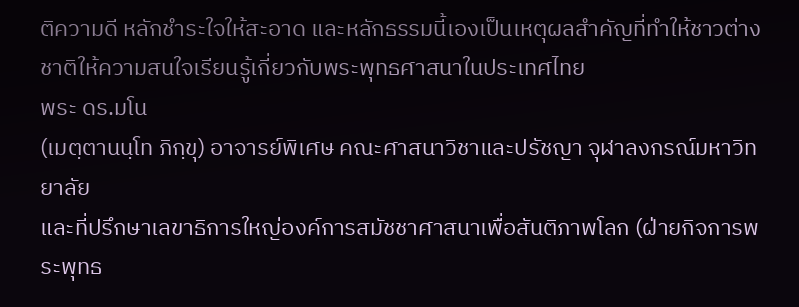ติความดี หลักชำระใจให้สะอาด และหลักธรรมนี้เองเป็นเหตุผลสำคัญที่ทำให้ชาวต่างชาติให้ความสนใจเรียนรู้เกี่ยวกับพระพุทธศาสนาในประเทศไทย
พระ ดร.มโน
(เมตฺตานนฺโท ภิกฺขุ) อาจารย์พิเศษ คณะศาสนาวิชาและปรัชญา จุฬาลงกรณ์มหาวิทยาลัย
และที่ปรึกษาเลขาธิการใหญ่องค์การสมัชชาศาสนาเพื่อสันติภาพโลก (ฝ่ายกิจการพระพุทธ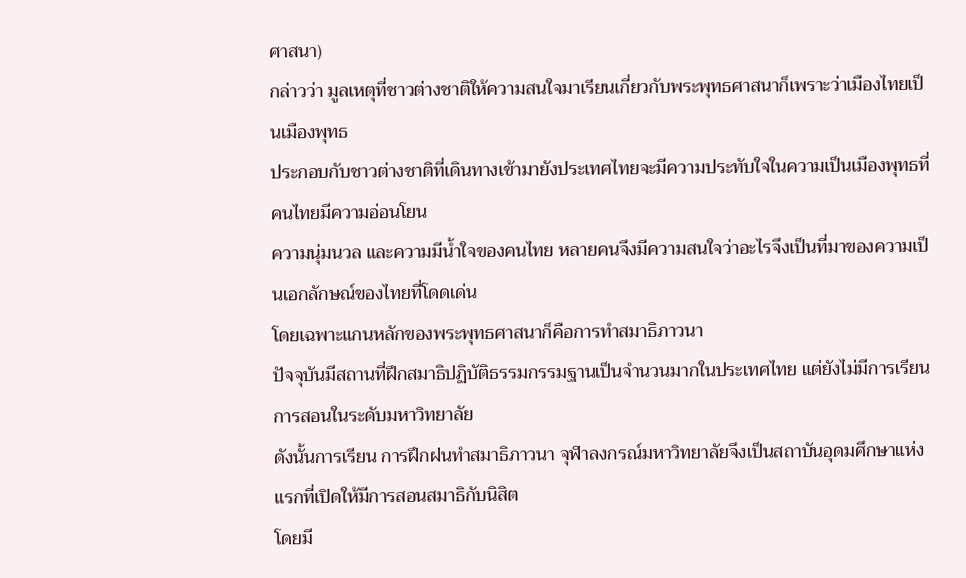ศาสนา)
กล่าวว่า มูลเหตุที่ชาวต่างชาติให้ความสนใจมาเรียนเกี่ยวกับพระพุทธศาสนาก็เพราะว่าเมืองไทยเป็นเมืองพุทธ
ประกอบกับชาวต่างชาติที่เดินทางเข้ามายังประเทศไทยจะมีความประทับใจในความเป็นเมืองพุทธที่คนไทยมีความอ่อนโยน
ความนุ่มนวล และความมีน้ำใจของคนไทย หลายคนจึงมีความสนใจว่าอะไรจึงเป็นที่มาของความเป็นเอกลักษณ์ของไทยที่โดดเด่น
โดยเฉพาะแกนหลักของพระพุทธศาสนาก็คือการทำสมาธิภาวนา
ปัจจุบันมีสถานที่ฝึกสมาธิปฏิบัติธรรมกรรมฐานเป็นจำนวนมากในประเทศไทย แต่ยังไม่มีการเรียนการสอนในระดับมหาวิทยาลัย
ดังนั้นการเรียน การฝึกฝนทำสมาธิภาวนา จุฬาลงกรณ์มหาวิทยาลัยจึงเป็นสถาบันอุดมศึกษาแห่งแรกที่เปิดให้มีการสอนสมาธิกับนิสิต
โดยมี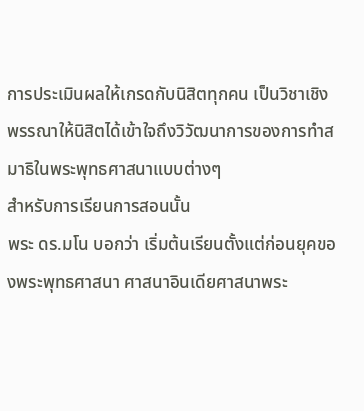การประเมินผลให้เกรดกับนิสิตทุกคน เป็นวิชาเชิงพรรณาให้นิสิตได้เข้าใจถึงวิวัฒนาการของการทำสมาธิในพระพุทธศาสนาแบบต่างๆ
สำหรับการเรียนการสอนนั้น
พระ ดร.มโน บอกว่า เริ่มต้นเรียนตั้งแต่ก่อนยุคของพระพุทธศาสนา ศาสนาอินเดียศาสนาพระ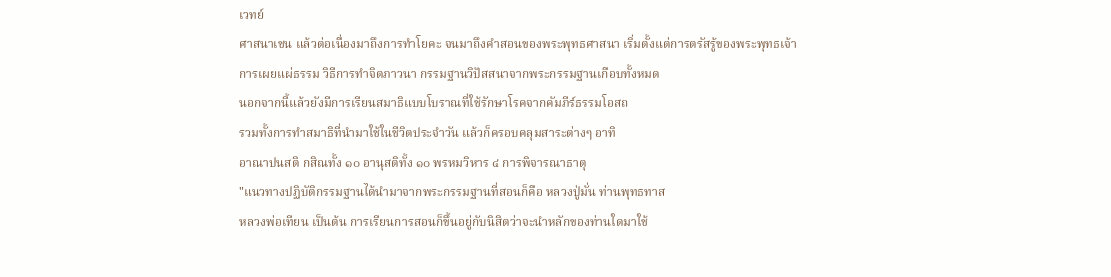เวทย์
ศาสนาเชน แล้วต่อเนื่องมาถึงการทำโยคะ จนมาถึงคำสอนของพระพุทธศาสนา เริ่มตั้งแต่การตรัสรู้ของพระพุทธเจ้า
การเผยแผ่ธรรม วิธีการทำจิตภาวนา กรรมฐานวิปัสสนาจากพระกรรมฐานเกือบทั้งหมด
นอกจากนี้แล้วยังมีการเรียนสมาธิแบบโบราณที่ใช้รักษาโรคจากคัมภีร์ธรรมโอสถ
รวมทั้งการทำสมาธิที่นำมาใช้ในชีวิตประจำวัน แล้วก็ครอบคลุมสาระต่างๆ อาทิ
อาณาปนสติ กสิณทั้ง ๑๐ อานุสติทั้ง ๑๐ พรหมวิหาร ๔ การพิจารณาธาตุ
"แนวทางปฏิบัติกรรมฐานได้นำมาจากพระกรรมฐานที่สอนก็คือ หลวงปู่มั่น ท่านพุทธทาส
หลวงพ่อเทียน เป็นต้น การเรียนการสอนก็ขึ้นอยู่กับนิสิตว่าจะนำหลักของท่านใดมาใช้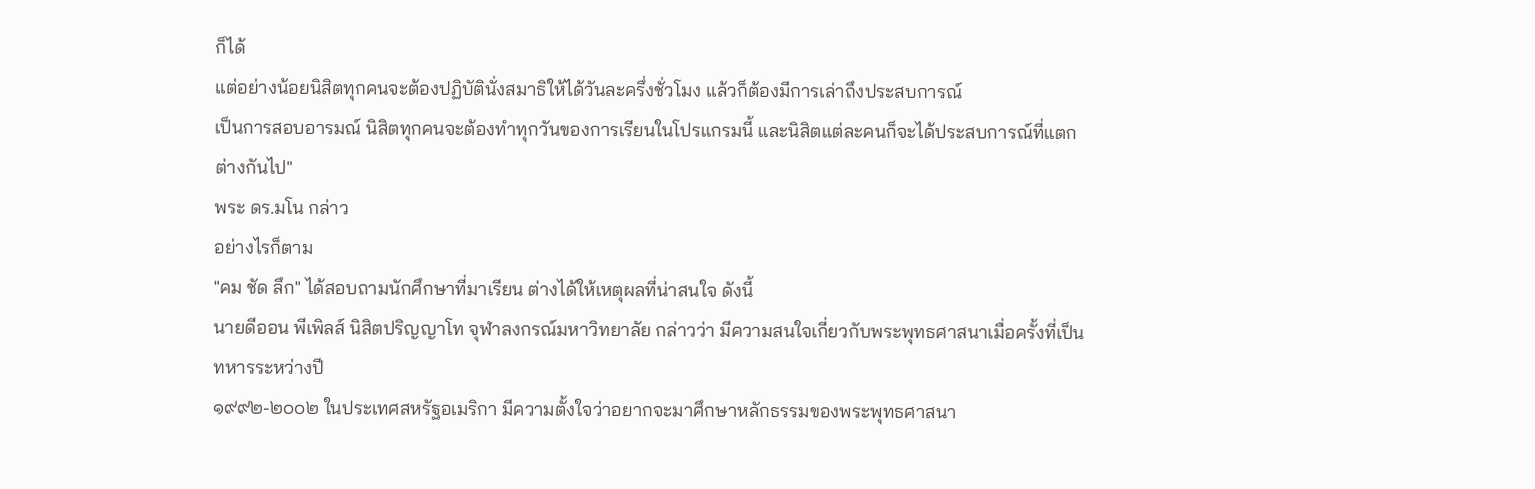ก็ได้
แต่อย่างน้อยนิสิตทุกคนจะต้องปฏิบัตินั่งสมาธิให้ได้วันละครึ่งชั่วโมง แล้วก็ต้องมีการเล่าถึงประสบการณ์
เป็นการสอบอารมณ์ นิสิตทุกคนจะต้องทำทุกวันของการเรียนในโปรแกรมนี้ และนิสิตแต่ละคนก็จะได้ประสบการณ์ที่แตกต่างกันไป"
พระ ดร.มโน กล่าว
อย่างไรก็ตาม
"คม ชัด ลึก" ได้สอบถามนักศึกษาที่มาเรียน ต่างได้ให้เหตุผลที่น่าสนใจ ดังนี้
นายดีออน พีเพิลส์ นิสิตปริญญาโท จุฬาลงกรณ์มหาวิทยาลัย กล่าวว่า มีความสนใจเกี่ยวกับพระพุทธศาสนาเมื่อครั้งที่เป็นทหารระหว่างปี
๑๙๙๒-๒๐๐๒ ในประเทศสหรัฐอเมริกา มีความตั้งใจว่าอยากจะมาศึกษาหลักธรรมของพระพุทธศาสนา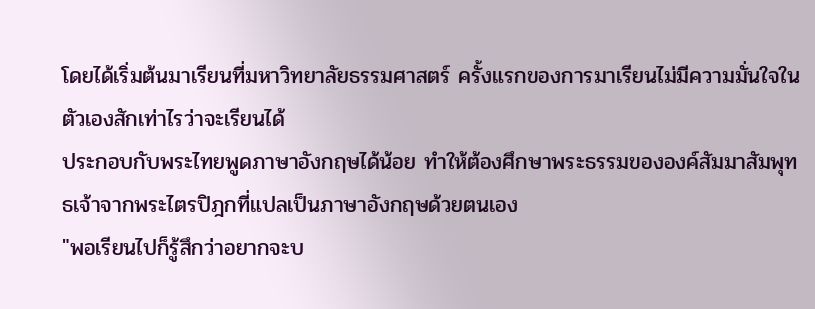โดยได้เริ่มต้นมาเรียนที่มหาวิทยาลัยธรรมศาสตร์ ครั้งแรกของการมาเรียนไม่มีความมั่นใจในตัวเองสักเท่าไรว่าจะเรียนได้
ประกอบกับพระไทยพูดภาษาอังกฤษได้น้อย ทำให้ต้องศึกษาพระธรรมขององค์สัมมาสัมพุทธเจ้าจากพระไตรปิฎกที่แปลเป็นภาษาอังกฤษด้วยตนเอง
"พอเรียนไปก็รู้สึกว่าอยากจะบ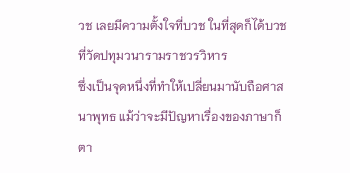วช เลยมีความตั้งใจที่บวช ในที่สุดก็ได้บวชที่วัดปทุมวนารามราชวรวิหาร
ซึ่งเป็นจุดหนึ่งที่ทำให้เปลี่ยนมานับถือศาสนาพุทธ แม้ว่าจะมีปัญหาเรื่องของภาษาก็ตา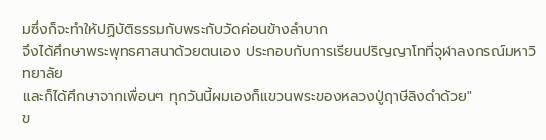มซึ่งก็จะทำให้ปฏิบัติธรรมกับพระกับวัดค่อนข้างลำบาก
จึงได้ศึกษาพระพุทธศาสนาด้วยตนเอง ประกอบกับการเรียนปริญญาโทที่จุฬาลงกรณ์มหาวิทยาลัย
และก็ได้ศึกษาจากเพื่อนๆ ทุกวันนี้ผมเองก็แขวนพระของหลวงปู่ฤาษีลิงดำด้วย"
ข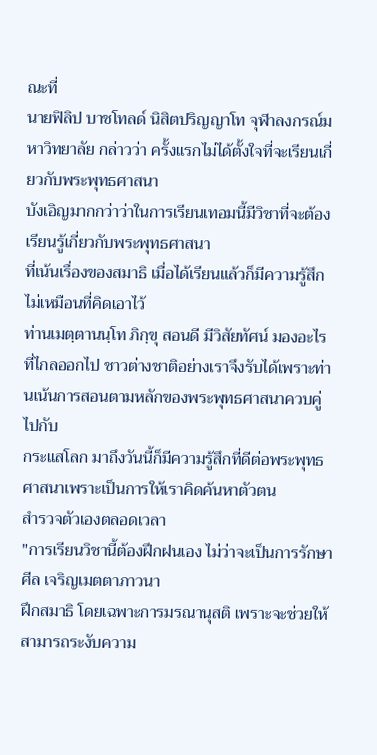ณะที่
นายฟิลิป บาชโทลด์ นิสิตปริญญาโท จุฬาลงกรณ์มหาวิทยาลัย กล่าวว่า ครั้งแรกไม่ได้ตั้งใจที่จะเรียนเกี่ยวกับพระพุทธศาสนา
บังเอิญมากกว่าว่าในการเรียนเทอมนี้มีวิชาที่จะต้องเรียนรู้เกี่ยวกับพระพุทธศาสนา
ที่เน้นเรื่องของสมาธิ เมื่อได้เรียนแล้วก็มีความรู้สึกไม่เหมือนที่คิดเอาไว้
ท่านเมตฺตานนฺโท ภิกฺขุ สอนดี มีวิสัยทัศน์ มองอะไรที่ไกลออกไป ชาวต่างชาติอย่างเราจึงรับได้เพราะท่านเน้นการสอนตามหลักของพระพุทธศาสนาควบคู่ไปกับ
กระแสโลก มาถึงวันนี้ก็มีความรู้สึกที่ดีต่อพระพุทธศาสนาเพราะเป็นการให้เราคิดค้นหาตัวตน
สำรวจตัวเองตลอดเวลา
"การเรียนวิชานี้ต้องฝึกฝนเอง ไม่ว่าจะเป็นการรักษาศีล เจริญเมตตาภาวนา
ฝึกสมาธิ โดยเฉพาะการมรณานุสติ เพราะจะช่วยให้สามารถระงับความ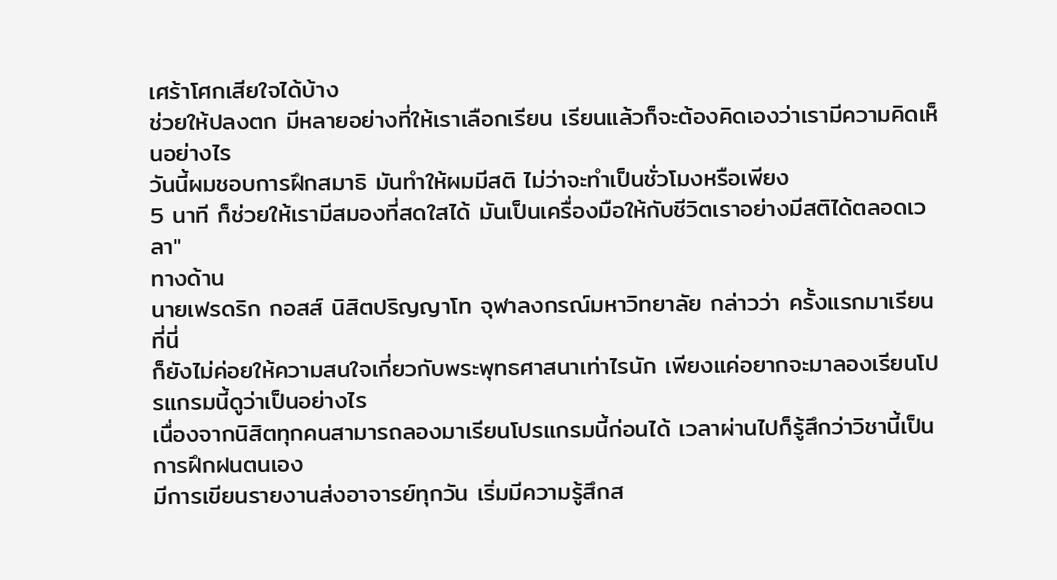เศร้าโศกเสียใจได้บ้าง
ช่วยให้ปลงตก มีหลายอย่างที่ให้เราเลือกเรียน เรียนแล้วก็จะต้องคิดเองว่าเรามีความคิดเห็นอย่างไร
วันนี้ผมชอบการฝึกสมาธิ มันทำให้ผมมีสติ ไม่ว่าจะทำเป็นชั่วโมงหรือเพียง
5 นาที ก็ช่วยให้เรามีสมองที่สดใสได้ มันเป็นเครื่องมือให้กับชีวิตเราอย่างมีสติได้ตลอดเวลา"
ทางด้าน
นายเฟรดริก กอสส์ นิสิตปริญญาโท จุฬาลงกรณ์มหาวิทยาลัย กล่าวว่า ครั้งแรกมาเรียนที่นี่
ก็ยังไม่ค่อยให้ความสนใจเกี่ยวกับพระพุทธศาสนาเท่าไรนัก เพียงแค่อยากจะมาลองเรียนโปรแกรมนี้ดูว่าเป็นอย่างไร
เนื่องจากนิสิตทุกคนสามารถลองมาเรียนโปรแกรมนี้ก่อนได้ เวลาผ่านไปก็รู้สึกว่าวิชานี้เป็นการฝึกฝนตนเอง
มีการเขียนรายงานส่งอาจารย์ทุกวัน เริ่มมีความรู้สึกส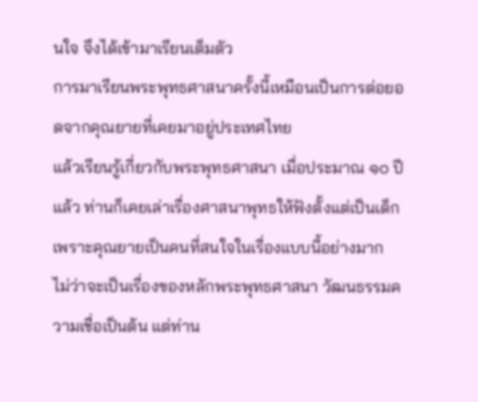นใจ จึงได้เข้ามาเรียนเต็มตัว
การมาเรียนพระพุทธศาสนาครั้งนี้เหมือนเป็นการต่อยอดจากคุณยายที่เคยมาอยู่ประเทศไทย
แล้วเรียนรู้เกี่ยวกับพระพุทธศาสนา เมื่อประมาณ ๑๐ ปีแล้ว ท่านก็เคยเล่าเรื่องศาสนาพุทธให้ฟังตั้งแต่เป็นเด็กเพราะคุณยายเป็นคนที่สนใจในเรื่องแบบนี้อย่างมาก
ไม่ว่าจะเป็นเรื่องของหลักพระพุทธศาสนา วัฒนธรรมความเชื่อเป็นต้น แต่ท่าน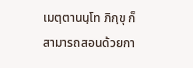เมตฺตานนฺโท ภิกฺขุ ก็สามารถสอนด้วยกา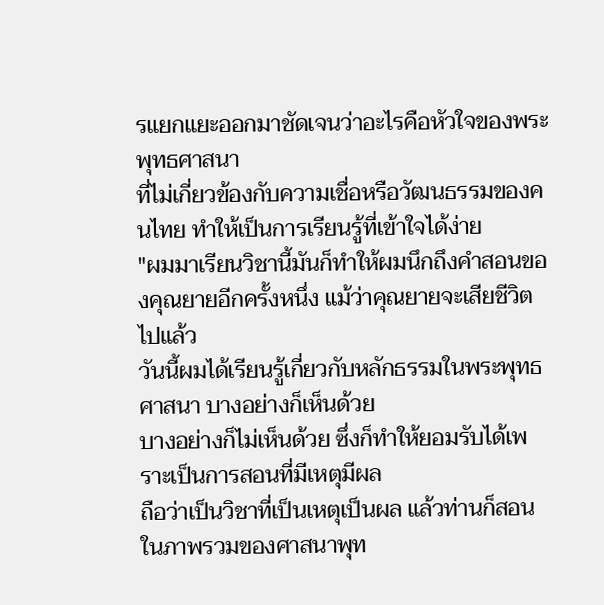รแยกแยะออกมาชัดเจนว่าอะไรคือหัวใจของพระพุทธศาสนา
ที่ไม่เกี่ยวข้องกับความเชื่อหรือวัฒนธรรมของคนไทย ทำให้เป็นการเรียนรู้ที่เข้าใจได้ง่าย
"ผมมาเรียนวิชานี้มันก็ทำให้ผมนึกถึงคำสอนของคุณยายอีกครั้งหนึ่ง แม้ว่าคุณยายจะเสียชีวิตไปแล้ว
วันนี้ผมได้เรียนรู้เกี่ยวกับหลักธรรมในพระพุทธศาสนา บางอย่างก็เห็นด้วย
บางอย่างก็ไม่เห็นด้วย ซึ่งก็ทำให้ยอมรับได้เพราะเป็นการสอนที่มีเหตุมีผล
ถือว่าเป็นวิชาที่เป็นเหตุเป็นผล แล้วท่านก็สอนในภาพรวมของศาสนาพุท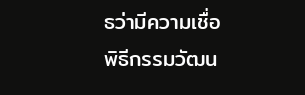ธว่ามีความเชื่อ
พิธีกรรมวัฒน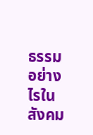ธรรมอย่างไรในสังคม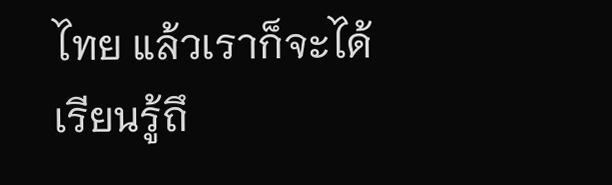ไทย แล้วเราก็จะได้เรียนรู้ถึ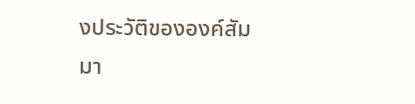งประวัติขององค์สัมมา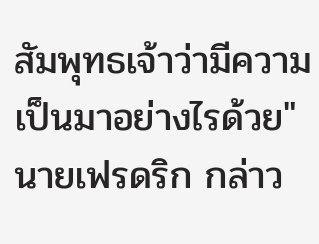สัมพุทธเจ้าว่ามีความเป็นมาอย่างไรด้วย"
นายเฟรดริก กล่าว